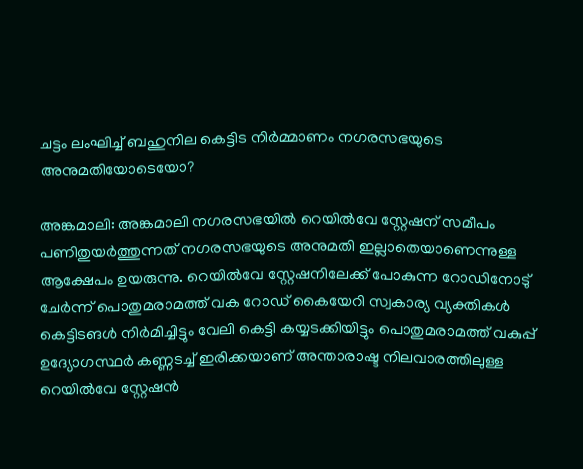ചട്ടം ലംഘിച്ച് ബഹുനില കെട്ടിട നിർമ്മാണം നഗരസഭയുടെ അനുമതിയോടെയോ?

അങ്കമാലി: അങ്കമാലി നഗരസഭയിൽ റെയിൽവേ സ്റ്റേഷന് സമീപം പണിതുയർത്തുന്നത് നഗരസഭയുടെ അനുമതി ഇല്ലാതെയാണെന്നുള്ള ആക്ഷേപം ഉയരുന്നു. റെയിൽവേ സ്റ്റേഷനിലേക്ക് പോകുന്ന റോഡിനോടു് ചേർന്ന് പൊതുമരാമത്ത് വക റോഡ്‌ കൈയേറി സ്വകാര്യ വ്യക്തികൾ കെട്ടിടങൾ നിർമിച്ചിട്ടും വേലി കെട്ടി കയ്യടക്കിയിട്ടും പൊതുമരാമത്ത് വകുപ്പ് ഉദ്യോഗസ്ഥർ കണ്ണടച്ച് ഇരിക്കയാണ് അന്താരാഷ്ട നിലവാരത്തിലുള്ള റെയിൽവേ സ്റ്റേഷൻ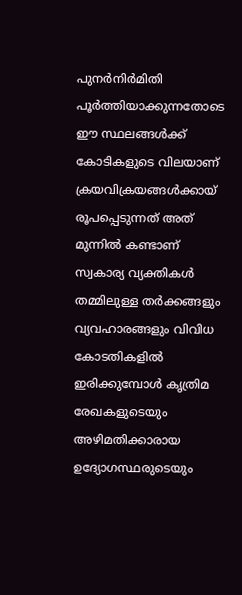പുനർനിർമിതി പൂർത്തിയാക്കുന്നതോടെ ഈ സ്ഥലങ്ങൾക്ക് കോടികളുടെ വിലയാണ് ക്രയവിക്രയങ്ങൾക്കായ് രൂപപ്പെടുന്നത് അത് മുന്നിൽ കണ്ടാണ് സ്വകാര്യ വ്യക്തികൾ തമ്മിലുള്ള തർക്കങ്ങളും വ്യവഹാരങ്ങളും വിവിധ കോടതികളിൽ ഇരിക്കുമ്പോൾ കൃത്രിമ രേഖകളുടെയും അഴിമതിക്കാരായ ഉദ്യോഗസ്ഥരുടെയും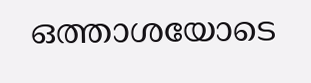ഒത്താശയോടെ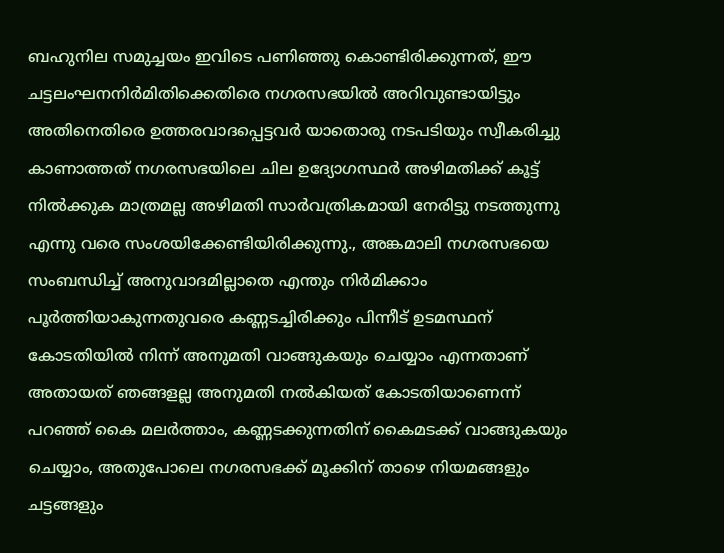ബഹുനില സമുച്ചയം ഇവിടെ പണിഞ്ഞു കൊണ്ടിരിക്കുന്നത്, ഈ ചട്ടലംഘനനിർമിതിക്കെതിരെ നഗരസഭയിൽ അറിവുണ്ടായിട്ടും അതിനെതിരെ ഉത്തരവാദപ്പെട്ടവർ യാതൊരു നടപടിയും സ്വീകരിച്ചു കാണാത്തത് നഗരസഭയിലെ ചില ഉദ്യോഗസ്ഥർ അഴിമതിക്ക് കൂട്ട് നിൽക്കുക മാത്രമല്ല അഴിമതി സാർവത്രികമായി നേരിട്ടു നടത്തുന്നു എന്നു വരെ സംശയിക്കേണ്ടിയിരിക്കുന്നു., അങ്കമാലി നഗരസഭയെ സംബന്ധിച്ച് അനുവാദമില്ലാതെ എന്തും നിർമിക്കാം പൂർത്തിയാകുന്നതുവരെ കണ്ണടച്ചിരിക്കും പിന്നീട് ഉടമസ്ഥന് കോടതിയിൽ നിന്ന് അനുമതി വാങ്ങുകയും ചെയ്യാം എന്നതാണ് അതായത് ഞങ്ങളല്ല അനുമതി നൽകിയത് കോടതിയാണെന്ന് പറഞ്ഞ് കൈ മലർത്താം, കണ്ണടക്കുന്നതിന് കൈമടക്ക് വാങ്ങുകയും ചെയ്യാം, അതുപോലെ നഗരസഭക്ക് മൂക്കിന് താഴെ നിയമങ്ങളും ചട്ടങ്ങളും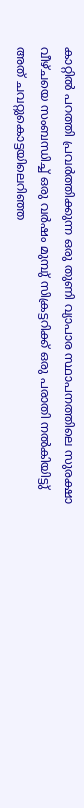കാറ്റിൽ പറത്തി പ്രവർത്തിക്കുന്ന ഒരു തുണി വ്യാപാര സ്ഥാപനത്തിലെ സുരക്ഷാ വീഴ്ചയെ സംബന്ധിച്ച് ഒരു വർഷം മുമ്പു് സിക്രട്ടറിക്ക് ഒരു പരാതി നൽകിയിട്ടു് അത് ചവറ്റുകൊട്ടയിലെറിഞ്ഞ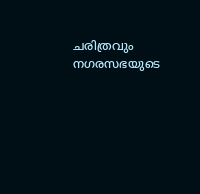ചരിത്രവും നഗരസഭയുടെ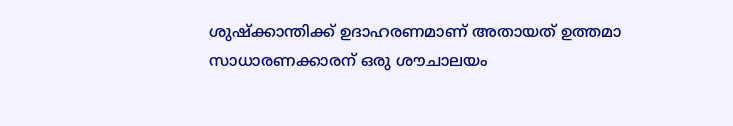ശുഷ്ക്കാന്തിക്ക് ഉദാഹരണമാണ് അതായത് ഉത്തമാ സാധാരണക്കാരന് ഒരു ശൗചാലയം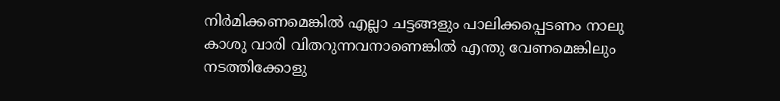നിർമിക്കണമെങ്കിൽ എല്ലാ ചട്ടങ്ങളും പാലിക്കപ്പെടണം നാലു കാശു വാരി വിതറുന്നവനാണെങ്കിൽ എന്തു വേണമെങ്കിലും നടത്തിക്കോളു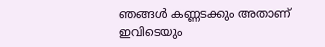ഞങ്ങൾ കണ്ണടക്കും അതാണ് ഇവിടെയും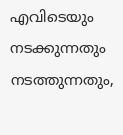എവിടെയും നടക്കുന്നതും നടത്തുന്നതും,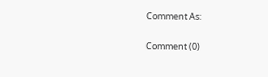Comment As:

Comment (0)